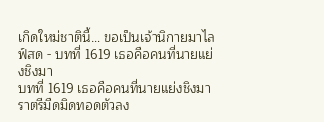เกิดใหม่ชาตินี้… ขอเป็นเจ้านิกายมาไลฟ์สด - บทที่ 1619 เธอคือคนที่นายแย่งชิงมา
บทที่ 1619 เธอคือคนที่นายแย่งชิงมา
ราตรีมืดมิดทอดตัวลง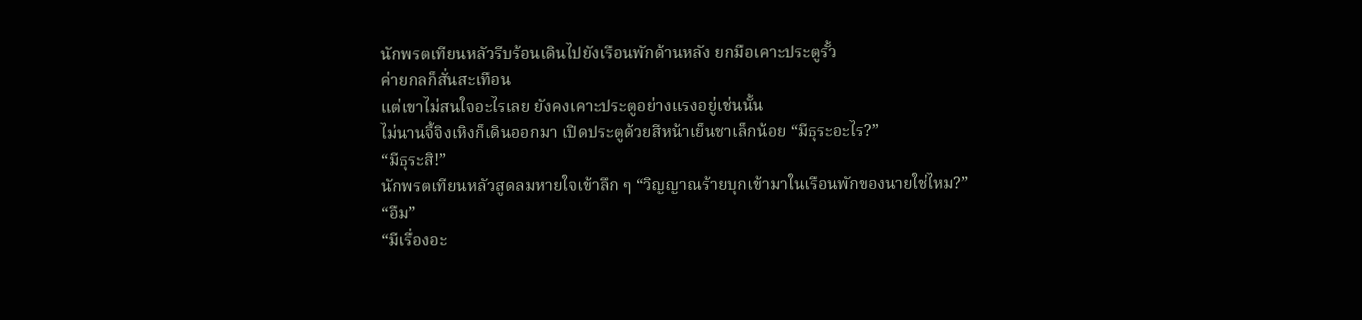นักพรตเทียนหลัวรีบร้อนเดินไปยังเรือนพักด้านหลัง ยกมือเคาะประตูรั้ว
ค่ายกลก็สั่นสะเทือน
แต่เขาไม่สนใจอะไรเลย ยังคงเคาะประตูอย่างแรงอยู่เช่นนั้น
ไม่นานจี้จิงเหิงก็เดินออกมา เปิดประตูด้วยสีหน้าเย็นชาเล็กน้อย “มีธุระอะไร?”
“มีธุระสิ!”
นักพรตเทียนหลัวสูดลมหายใจเข้าลึก ๆ “วิญญาณร้ายบุกเข้ามาในเรือนพักของนายใช่ไหม?”
“อืม”
“มีเรื่องอะ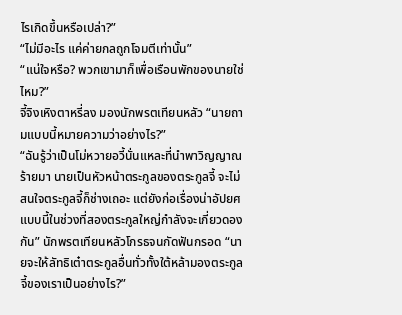ไรเกิดขึ้นหรือเปล่า?”
“ไม่มีอะไร แค่ค่ายกลถูกโจมตีเท่านั้น”
“แน่ใจหรือ? พวกเขามาก็เพื่อเรือนพักของนายใช่ไหม?”
จี้จิงเหิงตาหรี่ลง มองนักพรตเทียนหลัว “นายถามแบบนี้หมายความว่าอย่างไร?”
“ฉันรู้ว่าเป็นโม่หวายอวี้นั่นแหละที่นำพาวิญญาณร้ายมา นายเป็นหัวหน้าตระกูลของตระกูลจี้ จะไม่สนใจตระกูลจี้ก็ช่างเถอะ แต่ยังก่อเรื่องน่าอัปยศแบบนี้ในช่วงที่สองตระกูลใหญ่กำลังจะเกี่ยวดองกัน” นักพรตเทียนหลัวโกรธจนกัดฟันกรอด “นายจะให้ลัทธิเต๋าตระกูลอื่นทั่วทั้งใต้หล้ามองตระกูลจี้ของเราเป็นอย่างไร?”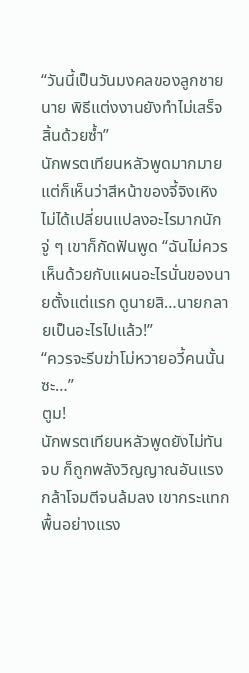“วันนี้เป็นวันมงคลของลูกชายนาย พิธีแต่งงานยังทำไม่เสร็จสิ้นด้วยซ้ำ”
นักพรตเทียนหลัวพูดมากมาย แต่ก็เห็นว่าสีหน้าของจี้จิงเหิงไม่ได้เปลี่ยนแปลงอะไรมากนัก
จู่ ๆ เขาก็กัดฟันพูด “ฉันไม่ควรเห็นด้วยกับแผนอะไรนั่นของนายตั้งแต่แรก ดูนายสิ…นายกลายเป็นอะไรไปแล้ว!”
“ควรจะรีบฆ่าโม่หวายอวี้คนนั้นซะ…”
ตูม!
นักพรตเทียนหลัวพูดยังไม่ทันจบ ก็ถูกพลังวิญญาณอันแรงกล้าโจมตีจนล้มลง เขากระแทกพื้นอย่างแรง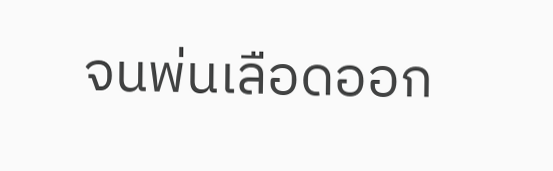จนพ่นเลือดออก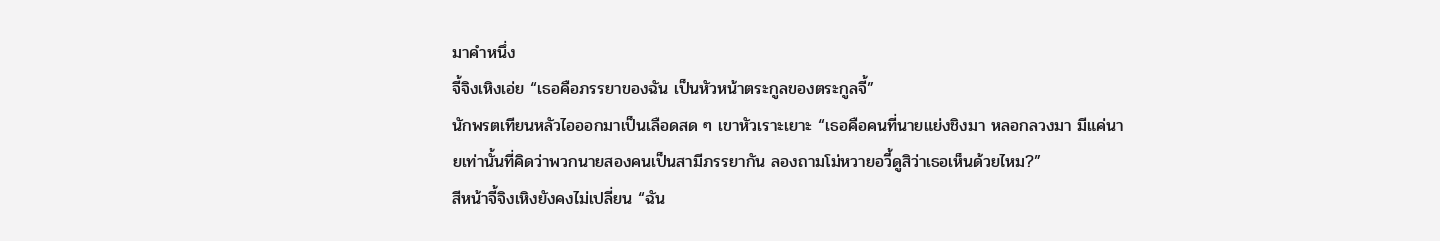มาคำหนึ่ง
จี้จิงเหิงเอ่ย “เธอคือภรรยาของฉัน เป็นหัวหน้าตระกูลของตระกูลจี้”
นักพรตเทียนหลัวไอออกมาเป็นเลือดสด ๆ เขาหัวเราะเยาะ “เธอคือคนที่นายแย่งชิงมา หลอกลวงมา มีแค่นายเท่านั้นที่คิดว่าพวกนายสองคนเป็นสามีภรรยากัน ลองถามโม่หวายอวี้ดูสิว่าเธอเห็นด้วยไหม?”
สีหน้าจี้จิงเหิงยังคงไม่เปลี่ยน “ฉัน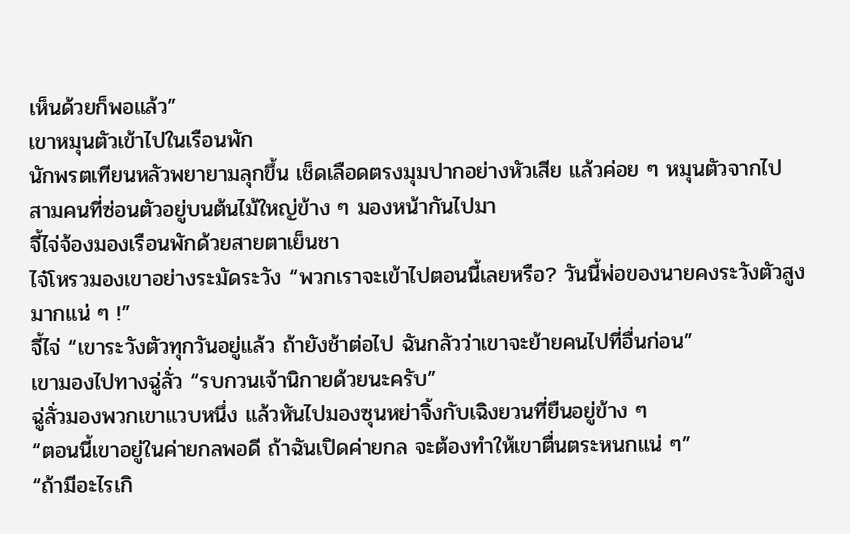เห็นด้วยก็พอแล้ว”
เขาหมุนตัวเข้าไปในเรือนพัก
นักพรตเทียนหลัวพยายามลุกขึ้น เช็ดเลือดตรงมุมปากอย่างหัวเสีย แล้วค่อย ๆ หมุนตัวจากไป
สามคนที่ซ่อนตัวอยู่บนต้นไม้ใหญ่ข้าง ๆ มองหน้ากันไปมา
จี้ไจ่จ้องมองเรือนพักด้วยสายตาเย็นชา
ไจ๋โหรวมองเขาอย่างระมัดระวัง “พวกเราจะเข้าไปตอนนี้เลยหรือ? วันนี้พ่อของนายคงระวังตัวสูงมากแน่ ๆ !”
จี้ไจ่ “เขาระวังตัวทุกวันอยู่แล้ว ถ้ายังช้าต่อไป ฉันกลัวว่าเขาจะย้ายคนไปที่อื่นก่อน”
เขามองไปทางฉู่ลั่ว “รบกวนเจ้านิกายด้วยนะครับ”
ฉู่ลั่วมองพวกเขาแวบหนึ่ง แล้วหันไปมองซุนหย่าจิ้งกับเฉิงยวนที่ยืนอยู่ข้าง ๆ
“ตอนนี้เขาอยู่ในค่ายกลพอดี ถ้าฉันเปิดค่ายกล จะต้องทำให้เขาตื่นตระหนกแน่ ๆ”
“ถ้ามีอะไรเกิ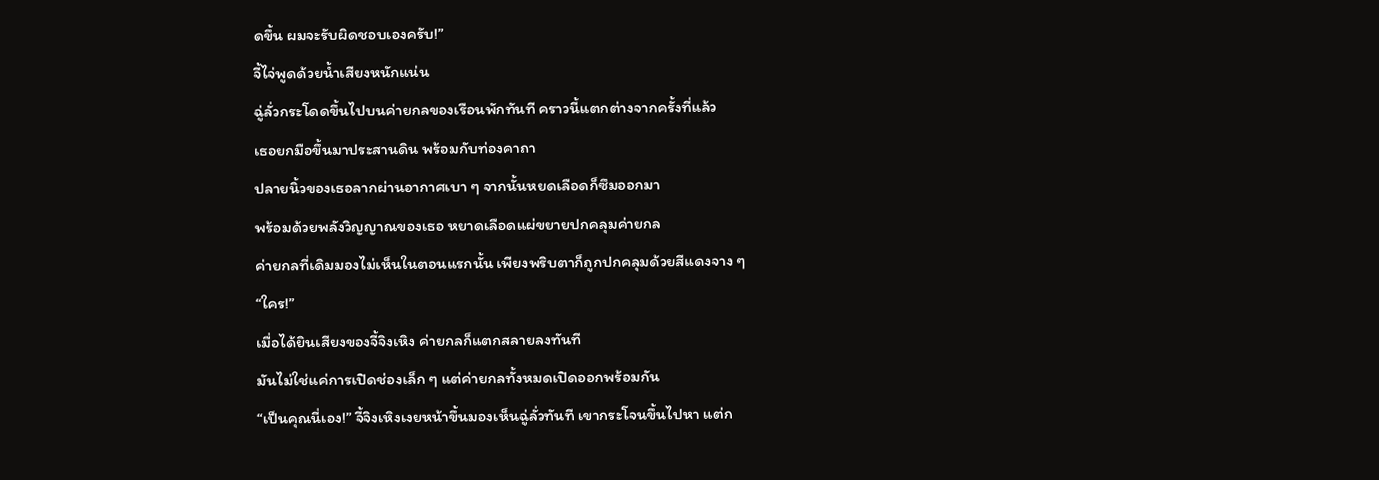ดขึ้น ผมจะรับผิดชอบเองครับ!”
จี้ไจ่พูดด้วยน้ำเสียงหนักแน่น
ฉู่ลั่วกระโดดขึ้นไปบนค่ายกลของเรือนพักทันที คราวนี้แตกต่างจากครั้งที่แล้ว
เธอยกมือขึ้นมาประสานดิน พร้อมกับท่องคาถา
ปลายนิ้วของเธอลากผ่านอากาศเบา ๆ จากนั้นหยดเลือดก็ซึมออกมา
พร้อมด้วยพลังวิญญาณของเธอ หยาดเลือดแผ่ขยายปกคลุมค่ายกล
ค่ายกลที่เดิมมองไม่เห็นในตอนแรกนั้น เพียงพริบตาก็ถูกปกคลุมด้วยสีแดงจาง ๆ
“ใคร!”
เมื่อได้ยินเสียงของจี้จิงเหิง ค่ายกลก็แตกสลายลงทันที
มันไม่ใช่แค่การเปิดช่องเล็ก ๆ แต่ค่ายกลทั้งหมดเปิดออกพร้อมกัน
“เป็นคุณนี่เอง!” จี้จิงเหิงเงยหน้าขึ้นมองเห็นฉู่ลั่วทันที เขากระโจนขึ้นไปหา แต่ก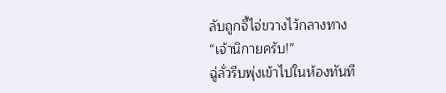ลับถูกจี้ไจ่ขวางไว้กลางทาง
“เจ้านิกายครับ!”
ฉู่ลั่วรีบพุ่งเข้าไปในห้องทันที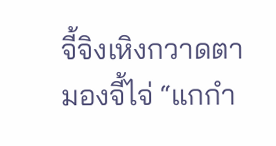จี้จิงเหิงกวาดตามองจี้ไจ่ “แกกำ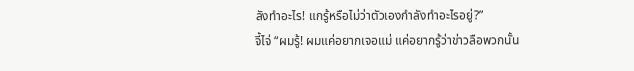ลังทำอะไร! แกรู้หรือไม่ว่าตัวเองกำลังทำอะไรอยู่?”
จี้ไจ่ “ผมรู้! ผมแค่อยากเจอแม่ แค่อยากรู้ว่าข่าวลือพวกนั้น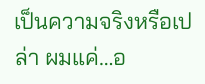เป็นความจริงหรือเปล่า ผมแค่…อ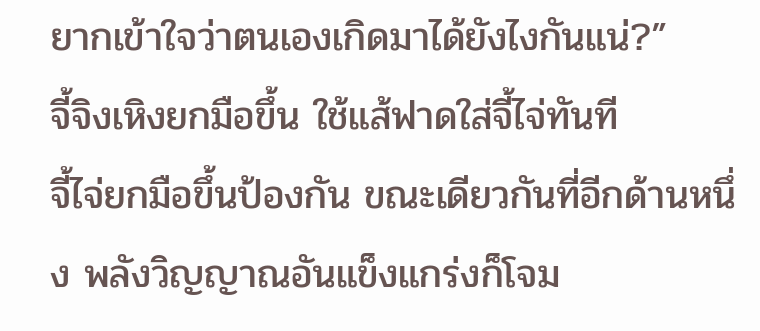ยากเข้าใจว่าตนเองเกิดมาได้ยังไงกันแน่?”
จี้จิงเหิงยกมือขึ้น ใช้แส้ฟาดใส่จี้ไจ่ทันที
จี้ไจ่ยกมือขึ้นป้องกัน ขณะเดียวกันที่อีกด้านหนึ่ง พลังวิญญาณอันแข็งแกร่งก็โจม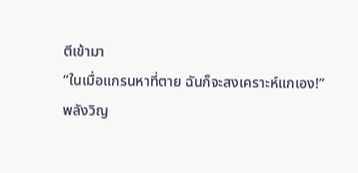ตีเข้ามา
“ในเมื่อแกรนหาที่ตาย ฉันก็จะสงเคราะห์แกเอง!”
พลังวิญ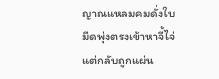ญาณแหลมคมดั่งใบมีดพุ่งตรงเข้าหาจี้ไจ่ แต่กลับถูกแผ่น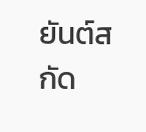ยันต์สกัด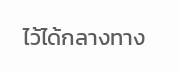ไว้ได้กลางทาง